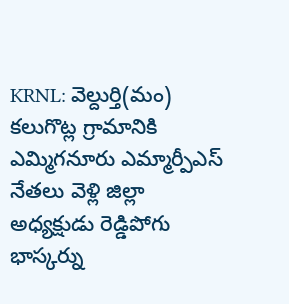KRNL: వెల్దుర్తి(మం) కలుగొట్ల గ్రామానికి ఎమ్మిగనూరు ఎమ్మార్పీఎస్ నేతలు వెళ్లి జిల్లా అధ్యక్షుడు రెడ్డిపోగు భాస్కర్ను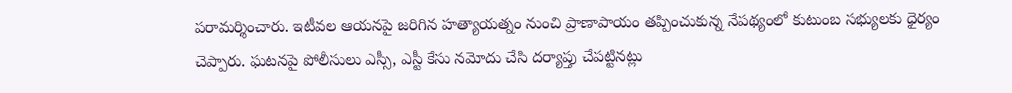పరామర్శించారు. ఇటీవల ఆయనపై జరిగిన హత్యాయత్నం నుంచి ప్రాణాపాయం తప్పించుకున్న నేపథ్యంలో కుటుంబ సభ్యులకు ధైర్యం చెప్పారు. ఘటనపై పోలీసులు ఎస్సీ, ఎస్టీ కేసు నమోదు చేసి దర్యాప్తు చేపట్టినట్లు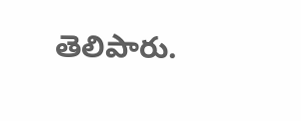తెలిపారు.